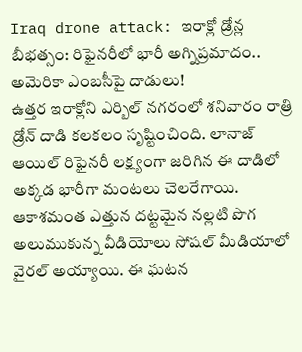Iraq drone attack: ఇరాక్లో డ్రోన్ల బీభత్సం: రిఫైనరీలో భారీ అగ్నిప్రమాదం.. అమెరికా ఎంబసీపై దాడులు!
ఉత్తర ఇరాక్లోని ఎర్బిల్ నగరంలో శనివారం రాత్రి డ్రోన్ దాడి కలకలం సృష్టించింది. లానాజ్ ఆయిల్ రిఫైనరీ లక్ష్యంగా జరిగిన ఈ దాడిలో అక్కడ భారీగా మంటలు చెలరేగాయి. ఆకాశమంత ఎత్తున దట్టమైన నల్లటి పొగ అలుముకున్న వీడియోలు సోషల్ మీడియాలో వైరల్ అయ్యాయి. ఈ ఘటన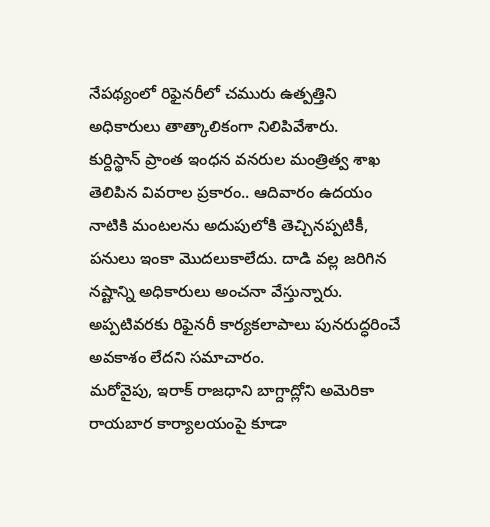నేపథ్యంలో రిఫైనరీలో చమురు ఉత్పత్తిని అధికారులు తాత్కాలికంగా నిలిపివేశారు.
కుర్దిస్థాన్ ప్రాంత ఇంధన వనరుల మంత్రిత్వ శాఖ తెలిపిన వివరాల ప్రకారం.. ఆదివారం ఉదయం నాటికి మంటలను అదుపులోకి తెచ్చినప్పటికీ, పనులు ఇంకా మొదలుకాలేదు. దాడి వల్ల జరిగిన నష్టాన్ని అధికారులు అంచనా వేస్తున్నారు. అప్పటివరకు రిఫైనరీ కార్యకలాపాలు పునరుద్ధరించే అవకాశం లేదని సమాచారం.
మరోవైపు, ఇరాక్ రాజధాని బాగ్దాద్లోని అమెరికా రాయబార కార్యాలయంపై కూడా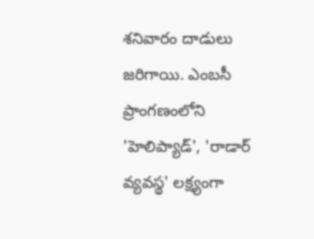శనివారం దాడులు జరిగాయి. ఎంబసీ ప్రాంగణంలోని 'హెలిప్యాడ్', 'రాడార్ వ్యవస్థ' లక్ష్యంగా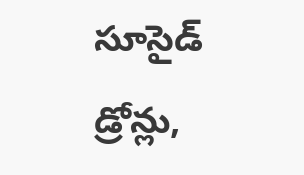సూసైడ్ డ్రోన్లు,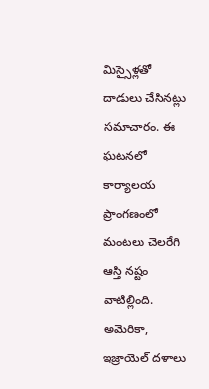మిస్సైళ్లతో దాడులు చేసినట్లు సమాచారం. ఈ ఘటనలో కార్యాలయ ప్రాంగణంలో మంటలు చెలరేగి ఆస్తి నష్టం వాటిల్లింది. అమెరికా, ఇజ్రాయెల్ దళాలు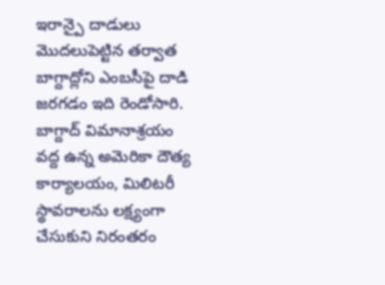ఇరాన్పై దాడులు మొదలుపెట్టిన తర్వాత బాగ్దాద్లోని ఎంబసీపై దాడి జరగడం ఇది రెండోసారి.
బాగ్దాద్ విమానాశ్రయం వద్ద ఉన్న అమెరికా దౌత్య కార్యాలయం, మిలిటరీ స్థావరాలను లక్ష్యంగా చేసుకుని నిరంతరం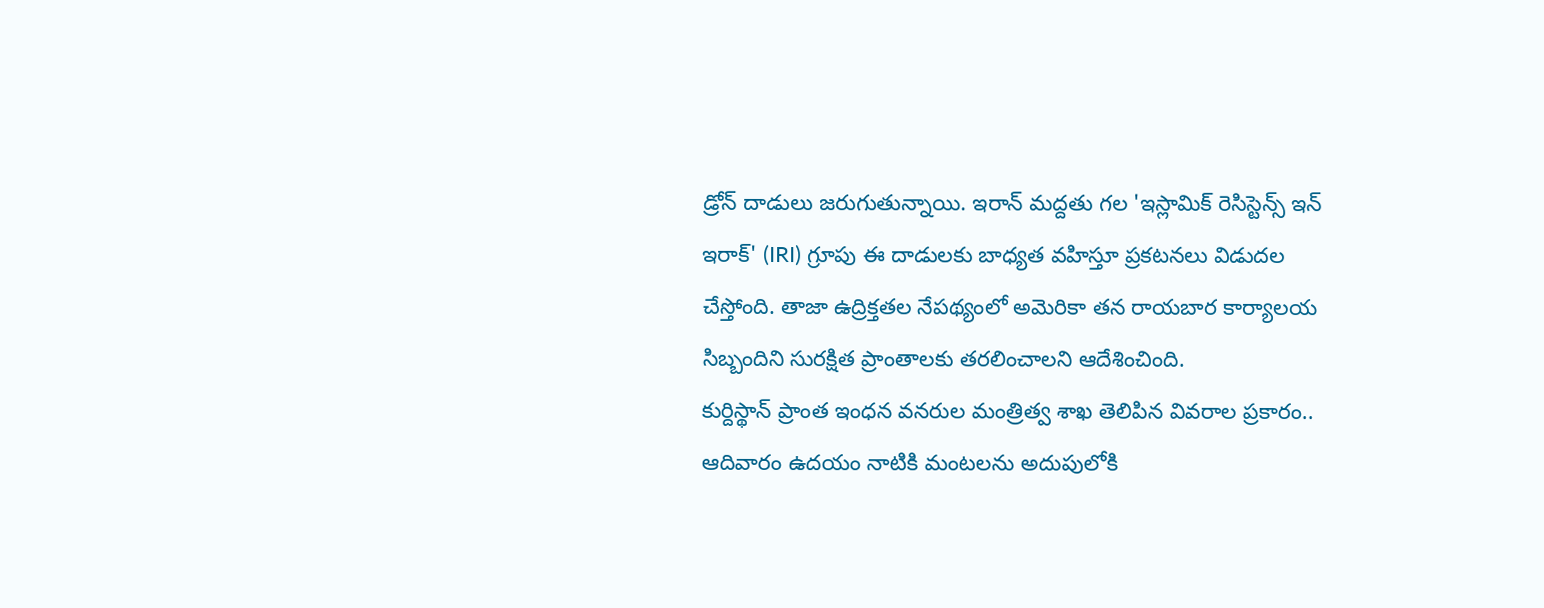డ్రోన్ దాడులు జరుగుతున్నాయి. ఇరాన్ మద్దతు గల 'ఇస్లామిక్ రెసిస్టెన్స్ ఇన్ ఇరాక్' (IRI) గ్రూపు ఈ దాడులకు బాధ్యత వహిస్తూ ప్రకటనలు విడుదల చేస్తోంది. తాజా ఉద్రిక్తతల నేపథ్యంలో అమెరికా తన రాయబార కార్యాలయ సిబ్బందిని సురక్షిత ప్రాంతాలకు తరలించాలని ఆదేశించింది.
కుర్దిస్థాన్ ప్రాంత ఇంధన వనరుల మంత్రిత్వ శాఖ తెలిపిన వివరాల ప్రకారం.. ఆదివారం ఉదయం నాటికి మంటలను అదుపులోకి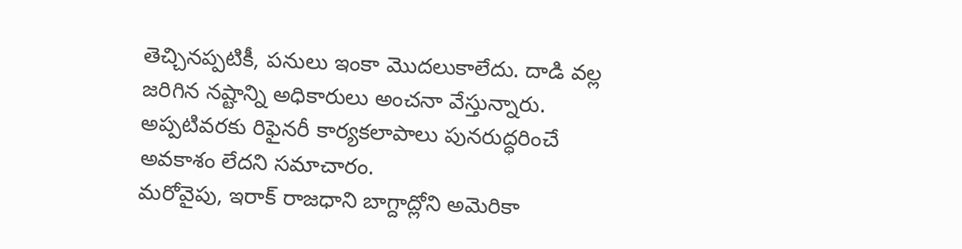తెచ్చినప్పటికీ, పనులు ఇంకా మొదలుకాలేదు. దాడి వల్ల జరిగిన నష్టాన్ని అధికారులు అంచనా వేస్తున్నారు. అప్పటివరకు రిఫైనరీ కార్యకలాపాలు పునరుద్ధరించే అవకాశం లేదని సమాచారం.
మరోవైపు, ఇరాక్ రాజధాని బాగ్దాద్లోని అమెరికా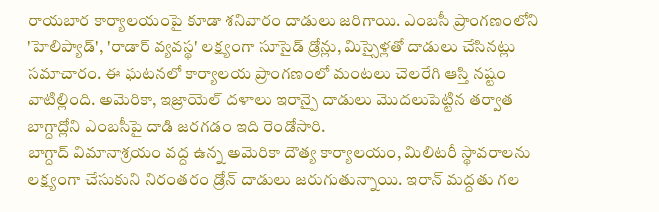రాయబార కార్యాలయంపై కూడా శనివారం దాడులు జరిగాయి. ఎంబసీ ప్రాంగణంలోని 'హెలిప్యాడ్', 'రాడార్ వ్యవస్థ' లక్ష్యంగా సూసైడ్ డ్రోన్లు, మిస్సైళ్లతో దాడులు చేసినట్లు సమాచారం. ఈ ఘటనలో కార్యాలయ ప్రాంగణంలో మంటలు చెలరేగి ఆస్తి నష్టం వాటిల్లింది. అమెరికా, ఇజ్రాయెల్ దళాలు ఇరాన్పై దాడులు మొదలుపెట్టిన తర్వాత బాగ్దాద్లోని ఎంబసీపై దాడి జరగడం ఇది రెండోసారి.
బాగ్దాద్ విమానాశ్రయం వద్ద ఉన్న అమెరికా దౌత్య కార్యాలయం, మిలిటరీ స్థావరాలను లక్ష్యంగా చేసుకుని నిరంతరం డ్రోన్ దాడులు జరుగుతున్నాయి. ఇరాన్ మద్దతు గల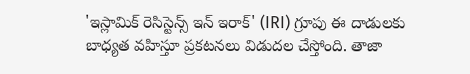'ఇస్లామిక్ రెసిస్టెన్స్ ఇన్ ఇరాక్' (IRI) గ్రూపు ఈ దాడులకు బాధ్యత వహిస్తూ ప్రకటనలు విడుదల చేస్తోంది. తాజా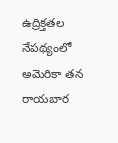ఉద్రిక్తతల నేపథ్యంలో అమెరికా తన రాయబార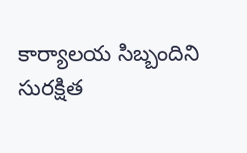కార్యాలయ సిబ్బందిని సురక్షిత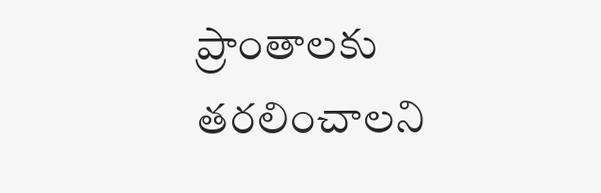ప్రాంతాలకు తరలించాలని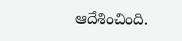ఆదేశించింది.